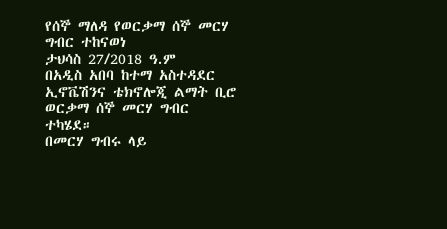የሰኞ ማለዳ የወርቃማ ሰኞ መርሃ ግብር ተከናወነ
ታህሳስ 27/2018 ዓ.ም
በአዲስ አበባ ከተማ አስተዳደር ኢኖቬሽንና ቴክኖሎጂ ልማት ቢሮ ወርቃማ ሰኞ መርሃ ግብር ተካሄደ።
በመርሃ ግብሩ ላይ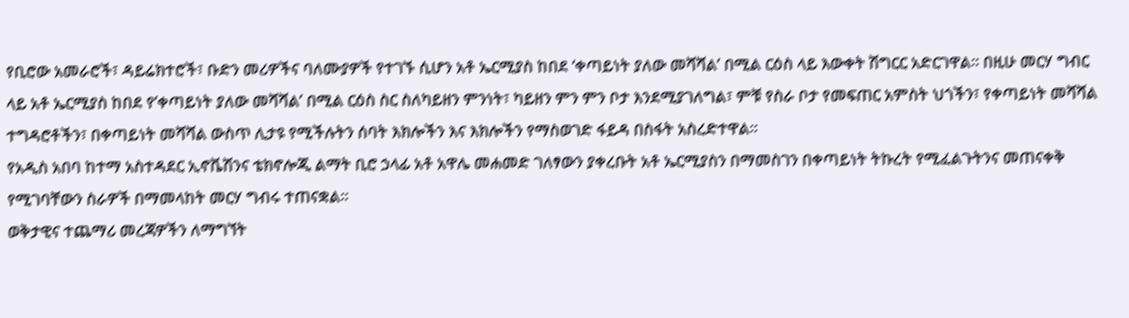የቢሮው አመራሮች፣ ዳይሬክተሮች፣ ቡድን መሪዎችና ባለሙያዎች የተገኙ ሲሆን አቶ ኤርሚያስ ከበደ ‘ቀጣይነት ያለው መሻሻል’ በሚል ርዕስ ላይ እውቀት ሽግርር አድርገዋል። በዚሁ መርሃ ግብር ላይ አቶ ኤርሚያስ ከበደ የ’ቀጣይነት ያለው መሻሻል’ በሚል ርዕስ ስር ስለካይዘን ምንነት፣ ካይዘን ምን ምን ቦታ እንደሚያገለግል፣ ምቹ የስራ ቦታ የመፍጠር አምስት ህጎችን፣ የቀጣይነት መሻሻል ተግዳሮቶችን፣ በቀጣይነት መሻሻል ውስጥ ሊታዩ የሚችሉትን ሰባት እክሎችን እና እክሎችን የማስወገድ ፋይዳ በስፋት አስረድተዋል።
የአዲስ አበባ ከተማ አስተዳደር ኢኖቬሽንና ቴክኖሎጂ ልማት ቢሮ ኃላፊ አቶ አዋሌ መሐመድ ገለፃውን ያቀረቡት አቶ ኤርሚያስን በማመስገን በቀጣይነት ትኩረት የሚፈልጉትንና መጠናቀቅ የሚገባቸውን ስራዎች በማመላከት መርሃ ግብሩ ተጠናቋል።
ወቅታዊና ተጨማሪ መረጃዎችን ለማግኘት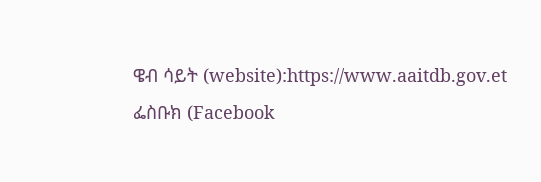ዌብ ሳይት (website):https://www.aaitdb.gov.et ፌስቡክ (Facebook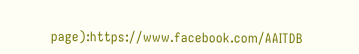page):https://www.facebook.com/AAITDB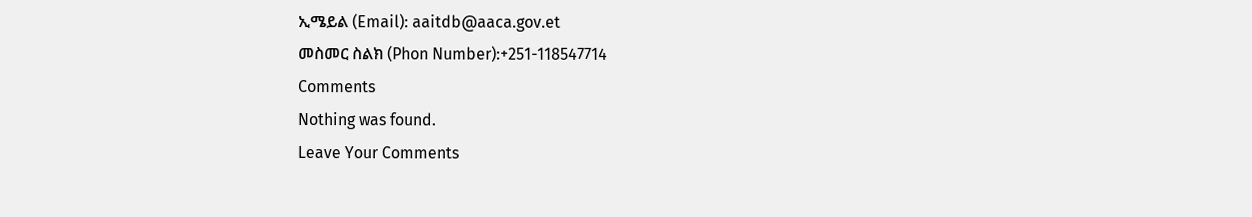ኢሜይል (Email): aaitdb@aaca.gov.et
መስመር ስልክ (Phon Number):+251-118547714
Comments
Nothing was found.
Leave Your Comments